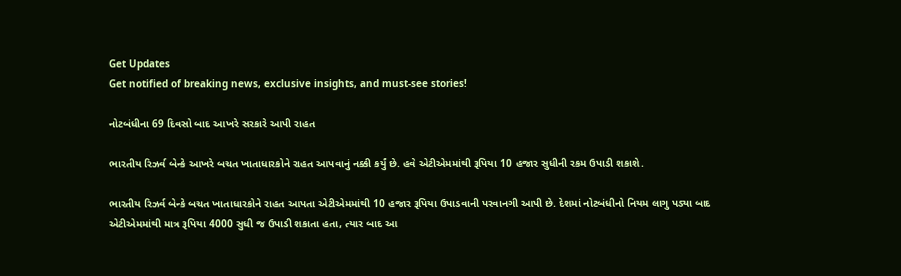Get Updates
Get notified of breaking news, exclusive insights, and must-see stories!

નોટબંધીના 69 દિવસો બાદ આખરે સરકારે આપી રાહત

ભારતીય રિઝર્વ બેન્કે આખરે બચત ખાતાધારકોને રાહત આપવાનું નક્કી કર્યું છે. હવે એટીએમમાંથી રૂપિયા 10 હજાર સુધીની રકમ ઉપાડી શકાશે.

ભારતીય રિઝર્વ બેન્કે બચત ખાતાધારકોને રાહત આપતા એટીએમમાંથી 10 હજાર રૂપિયા ઉપાડવાની પરવાનગી આપી છે. દેશમાં નોટબંધીનો નિયમ લાગુ પડ્યા બાદ એટીએમમાંથી માત્ર રૂપિયા 4000 સુધી જ ઉપાડી શકાતા હતા, ત્યાર બાદ આ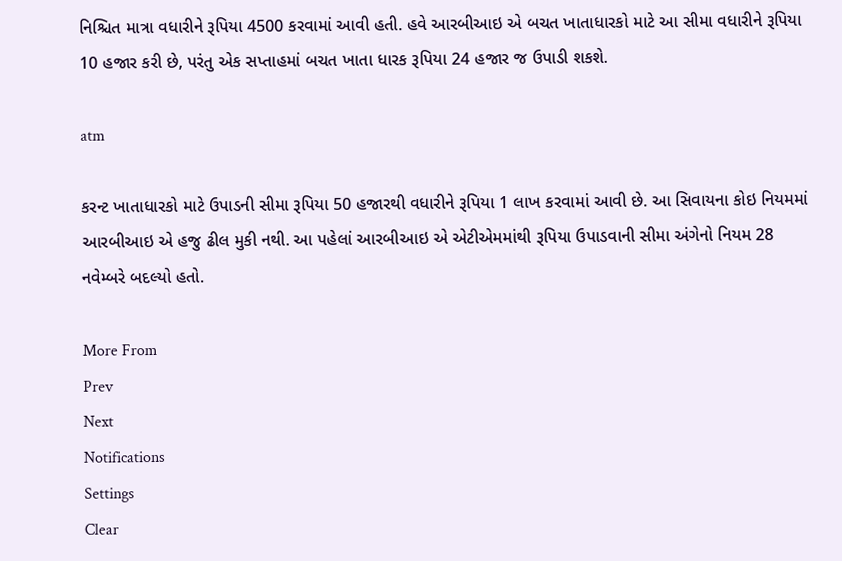નિશ્ચિત માત્રા વધારીને રૂપિયા 4500 કરવામાં આવી હતી. હવે આરબીઆઇ એ બચત ખાતાધારકો માટે આ સીમા વધારીને રૂપિયા 10 હજાર કરી છે, પરંતુ એક સપ્તાહમાં બચત ખાતા ધારક રૂપિયા 24 હજાર જ ઉપાડી શકશે.

atm

કરન્ટ ખાતાધારકો માટે ઉપાડની સીમા રૂપિયા 50 હજારથી વધારીને રૂપિયા 1 લાખ કરવામાં આવી છે. આ સિવાયના કોઇ નિયમમાં આરબીઆઇ એ હજુ ઢીલ મુકી નથી. આ પહેલાં આરબીઆઇ એ એટીએમમાંથી રૂપિયા ઉપાડવાની સીમા અંગેનો નિયમ 28 નવેમ્બરે બદલ્યો હતો.

More From
Prev
Next
Notifications
Settings
Clear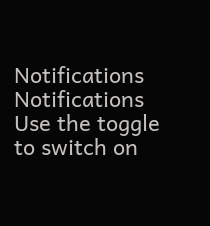Notifications
Notifications
Use the toggle to switch on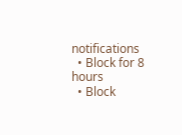notifications
  • Block for 8 hours
  • Block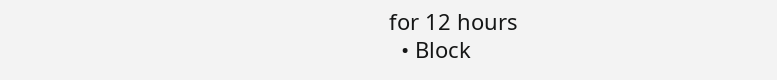for 12 hours
  • Block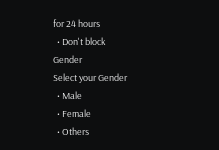for 24 hours
  • Don't block
Gender
Select your Gender
  • Male
  • Female
  • Others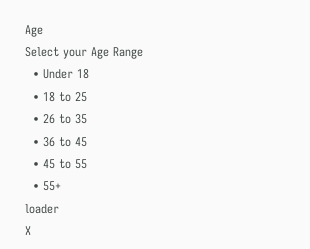Age
Select your Age Range
  • Under 18
  • 18 to 25
  • 26 to 35
  • 36 to 45
  • 45 to 55
  • 55+
loader
X